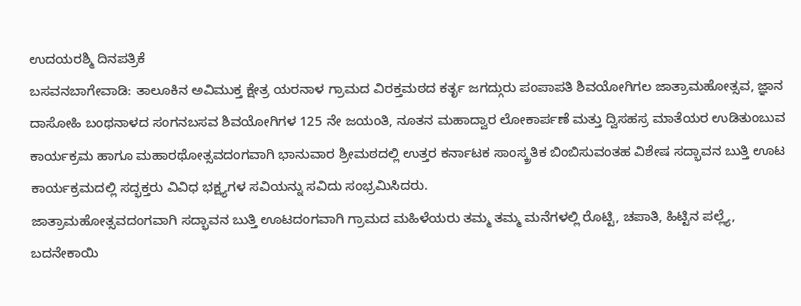ಉದಯರಶ್ಮಿ ದಿನಪತ್ರಿಕೆ
ಬಸವನಬಾಗೇವಾಡಿ: ತಾಲೂಕಿನ ಅವಿಮುಕ್ತ ಕ್ಷೇತ್ರ ಯರನಾಳ ಗ್ರಾಮದ ವಿರಕ್ತಮಠದ ಕರ್ತೃ ಜಗದ್ಗುರು ಪಂಪಾಪತಿ ಶಿವಯೋಗಿಗಲ ಜಾತ್ರಾಮಹೋತ್ಸವ, ಜ್ಞಾನ ದಾಸೋಹಿ ಬಂಥನಾಳದ ಸಂಗನಬಸವ ಶಿವಯೋಗಿಗಳ 125 ನೇ ಜಯಂತಿ, ನೂತನ ಮಹಾದ್ವಾರ ಲೋಕಾರ್ಪಣೆ ಮತ್ತು ದ್ವಿಸಹಸ್ರ ಮಾತೆಯರ ಉಡಿತುಂಬುವ ಕಾರ್ಯಕ್ರಮ ಹಾಗೂ ಮಹಾರಥೋತ್ಸವದಂಗವಾಗಿ ಭಾನುವಾರ ಶ್ರೀಮಠದಲ್ಲಿ ಉತ್ತರ ಕರ್ನಾಟಕ ಸಾಂಸ್ಕ್ರತಿಕ ಬಿಂಬಿಸುವಂತಹ ವಿಶೇಷ ಸದ್ಭಾವನ ಬುತ್ತಿ ಊಟ ಕಾರ್ಯಕ್ರಮದಲ್ಲಿ ಸದ್ಭಕ್ತರು ವಿವಿಧ ಭಕ್ಷ್ಯಗಳ ಸವಿಯನ್ನು ಸವಿದು ಸಂಭ್ರಮಿಸಿದರು.
ಜಾತ್ರಾಮಹೋತ್ಸವದಂಗವಾಗಿ ಸದ್ಭಾವನ ಬುತ್ತಿ ಊಟದಂಗವಾಗಿ ಗ್ರಾಮದ ಮಹಿಳೆಯರು ತಮ್ಮ ತಮ್ಮ ಮನೆಗಳಲ್ಲಿ ರೊಟ್ಟಿ, ಚಪಾತಿ, ಹಿಟ್ಟಿನ ಪಲ್ಲ್ಯೆ, ಬದನೇಕಾಯಿ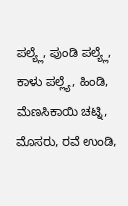ಪಲ್ಯ್ಲೆ, ಪುಂಡಿ ಪಲ್ಯ್ಲೆ, ಕಾಳು ಪಲ್ಲ್ಯೆ, ಹಿಂಡಿ, ಮೆಣಸಿಕಾಯಿ ಚಟ್ನಿ, ಮೊಸರು, ರವೆ ಉಂಡಿ,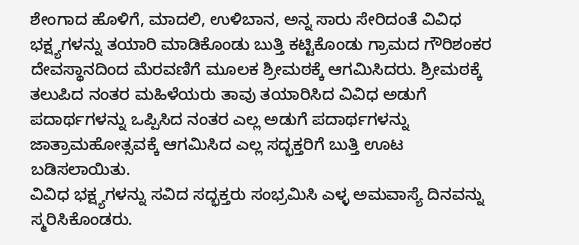ಶೇಂಗಾದ ಹೊಳಿಗೆ, ಮಾದಲಿ, ಉಳಿಬಾನ, ಅನ್ನ ಸಾರು ಸೇರಿದಂತೆ ವಿವಿಧ ಭಕ್ಷ್ಯಗಳನ್ನು ತಯಾರಿ ಮಾಡಿಕೊಂಡು ಬುತ್ತಿ ಕಟ್ಟಿಕೊಂಡು ಗ್ರಾಮದ ಗೌರಿಶಂಕರ ದೇವಸ್ಥಾನದಿಂದ ಮೆರವಣಿಗೆ ಮೂಲಕ ಶ್ರೀಮಠಕ್ಕೆ ಆಗಮಿಸಿದರು. ಶ್ರೀಮಠಕ್ಕೆ ತಲುಪಿದ ನಂತರ ಮಹಿಳೆಯರು ತಾವು ತಯಾರಿಸಿದ ವಿವಿಧ ಅಡುಗೆ ಪದಾರ್ಥಗಳನ್ನು ಒಪ್ಪಿಸಿದ ನಂತರ ಎಲ್ಲ ಅಡುಗೆ ಪದಾರ್ಥಗಳನ್ನು ಜಾತ್ರಾಮಹೋತ್ಸವಕ್ಕೆ ಆಗಮಿಸಿದ ಎಲ್ಲ ಸದ್ಭಕ್ತರಿಗೆ ಬುತ್ತಿ ಊಟ ಬಡಿಸಲಾಯಿತು.
ವಿವಿಧ ಭಕ್ಷ್ಯಗಳನ್ನು ಸವಿದ ಸದ್ಭಕ್ತರು ಸಂಭ್ರಮಿಸಿ ಎಳ್ಳ ಅಮವಾಸ್ಯೆ ದಿನವನ್ನು ಸ್ಮರಿಸಿಕೊಂಡರು.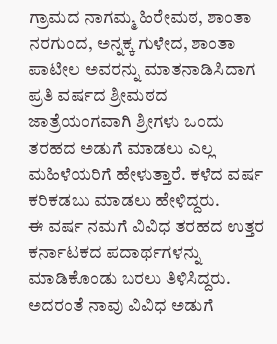ಗ್ರಾಮದ ನಾಗಮ್ಮ ಹಿರೇಮಠ, ಶಾಂತಾ ನರಗುಂದ, ಅನ್ನಕ್ಕ ಗುಳೇದ, ಶಾಂತಾ ಪಾಟೀಲ ಅವರನ್ನು ಮಾತನಾಡಿಸಿದಾಗ ಪ್ರತಿ ವರ್ಷದ ಶ್ರೀಮಠದ ಜಾತ್ರೆಯಂಗವಾಗಿ ಶ್ರೀಗಳು ಒಂದು ತರಹದ ಅಡುಗೆ ಮಾಡಲು ಎಲ್ಲ ಮಹಿಳೆಯರಿಗೆ ಹೇಳುತ್ತಾರೆ. ಕಳೆದ ವರ್ಷ ಕರಿಕಡಬು ಮಾಡಲು ಹೇಳಿದ್ದರು.
ಈ ವರ್ಷ ನಮಗೆ ವಿವಿಧ ತರಹದ ಉತ್ತರ ಕರ್ನಾಟಕದ ಪದಾರ್ಥಗಳನ್ನು ಮಾಡಿಕೊಂಡು ಬರಲು ತಿಳಿಸಿದ್ದರು. ಅದರಂತೆ ನಾವು ವಿವಿಧ ಅಡುಗೆ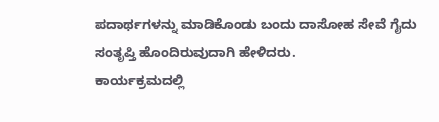ಪದಾರ್ಥಗಳನ್ನು ಮಾಡಿಕೊಂಡು ಬಂದು ದಾಸೋಹ ಸೇವೆ ಗೈದು ಸಂತೃಪ್ತಿ ಹೊಂದಿರುವುದಾಗಿ ಹೇಳಿದರು.
ಕಾರ್ಯಕ್ರಮದಲ್ಲಿ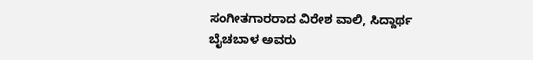ಸಂಗೀತಗಾರರಾದ ವಿರೇಶ ವಾಲಿ, ಸಿದ್ದಾರ್ಥ ಬೈಚಬಾಳ ಅವರು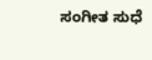ಸಂಗೀತ ಸುಧೆ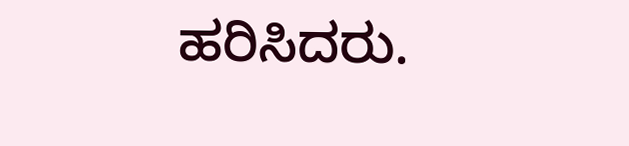ಹರಿಸಿದರು.